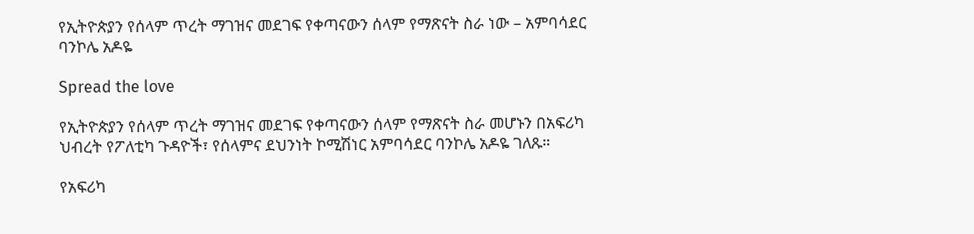የኢትዮጵያን የሰላም ጥረት ማገዝና መደገፍ የቀጣናውን ሰላም የማጽናት ስራ ነው – አምባሳደር ባንኮሌ አዶዬ

Spread the love

የኢትዮጵያን የሰላም ጥረት ማገዝና መደገፍ የቀጣናውን ሰላም የማጽናት ስራ መሆኑን በአፍሪካ ህብረት የፖለቲካ ጉዳዮች፣ የሰላምና ደህንነት ኮሚሽነር አምባሳደር ባንኮሌ አዶዬ ገለጹ።

የአፍሪካ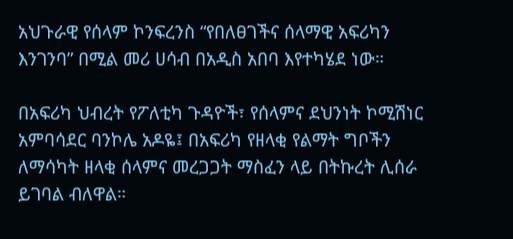አህጉራዊ የሰላም ኮንፍረንስ “የበለፀገችና ሰላማዊ አፍሪካን እንገንባ” በሚል መሪ ሀሳብ በአዲስ አበባ እየተካሄደ ነው።

በአፍሪካ ህብረት የፖለቲካ ጉዳዮች፣ የሰላምና ደህንነት ኮሚሽነር አምባሳደር ባንኮሌ አዶዬ፤ በአፍሪካ የዘላቂ የልማት ግቦችን ለማሳካት ዘላቂ ሰላምና መረጋጋት ማስፈን ላይ በትኩረት ሊሰራ ይገባል ብለዋል።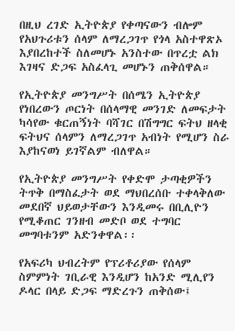በዚህ ረገድ ኢትዮጵያ የቀጣናውን ብሎም የአህጉሪቱን ሰላም ለማረጋገጥ የጎላ አስተዋጽኦ እያበረከተች ስለመሆኑ አንስተው በጥረቷ ልክ እገዛና ድጋፍ አስፈላጊ መሆኑን ጠቅሰዋል።

የኢትዮጵያ መንግሥት በሰሜን ኢትዮጵያ የነበረውን ጦርነት በሰላማዊ መንገድ ለመፍታት ካሳየው ቁርጠኝነት ባሻገር በሽግግር ፍትህ ዘላቂ ፍትህና ሰላምን ለማረጋገጥ አብነት የሚሆን ስራ እያከናወነ ይገኛልም ብለዋል።

የኢትዮጵያ መንግሥት የቀድሞ ታጣቂዎችን ትጥቅ በማስፈታት ወደ ማህበረሰቡ ተቀላቅለው መደበኛ ህይወታቸውን እንዲመሩ በቢሊዮን የሚቆጠር ገንዘብ መድቦ ወደ ተግባር መግባቱንም አድንቀዋል፡፡

የአፍሪካ ህብረትም የፕሪቶሪያው የሰላም ስምምነት ገቢራዊ እንዲሆን ከአንድ ሚሊየን ዶላር በላይ ድጋፍ ማድረጉን ጠቅሰው፤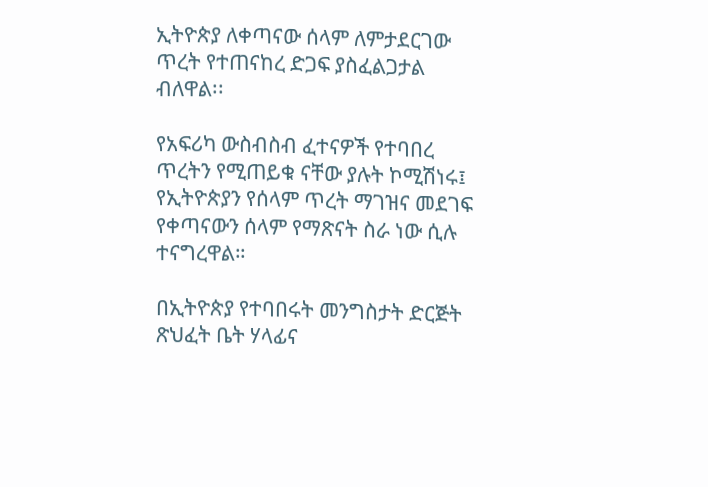ኢትዮጵያ ለቀጣናው ሰላም ለምታደርገው ጥረት የተጠናከረ ድጋፍ ያስፈልጋታል ብለዋል፡፡

የአፍሪካ ውስብስብ ፈተናዎች የተባበረ ጥረትን የሚጠይቁ ናቸው ያሉት ኮሚሽነሩ፤ የኢትዮጵያን የሰላም ጥረት ማገዝና መደገፍ የቀጣናውን ሰላም የማጽናት ስራ ነው ሲሉ ተናግረዋል።

በኢትዮጵያ የተባበሩት መንግስታት ድርጅት ጽህፈት ቤት ሃላፊና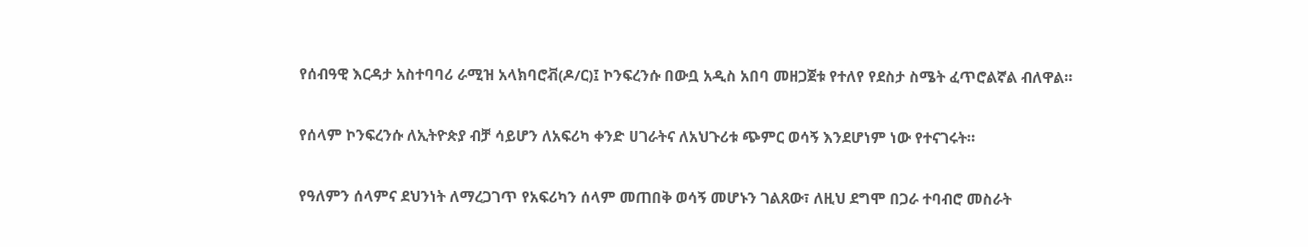የሰብዓዊ እርዳታ አስተባባሪ ራሚዝ አላክባሮቭ(ዶ/ር)፤ ኮንፍረንሱ በውቧ አዲስ አበባ መዘጋጀቱ የተለየ የደስታ ስሜት ፈጥሮልኛል ብለዋል።

የሰላም ኮንፍረንሱ ለኢትዮጵያ ብቻ ሳይሆን ለአፍሪካ ቀንድ ሀገራትና ለአህጉሪቱ ጭምር ወሳኝ እንደሆነም ነው የተናገሩት።

የዓለምን ሰላምና ደህንነት ለማረጋገጥ የአፍሪካን ሰላም መጠበቅ ወሳኝ መሆኑን ገልጸው፣ ለዚህ ደግሞ በጋራ ተባብሮ መስራት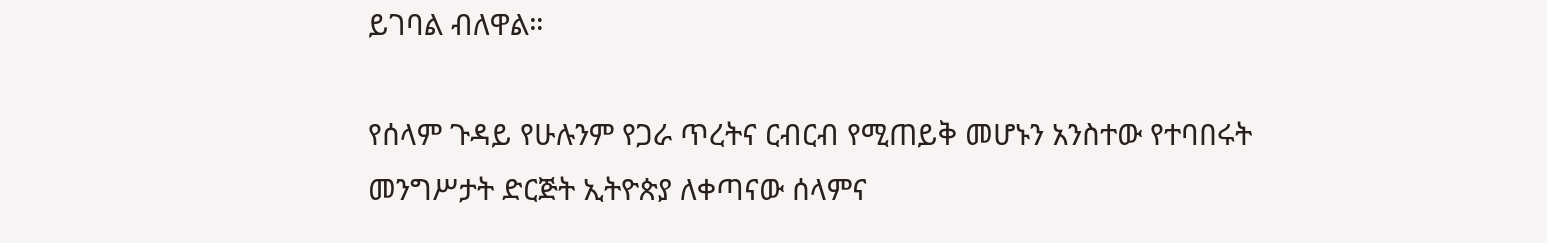ይገባል ብለዋል።

የሰላም ጉዳይ የሁሉንም የጋራ ጥረትና ርብርብ የሚጠይቅ መሆኑን አንስተው የተባበሩት መንግሥታት ድርጅት ኢትዮጵያ ለቀጣናው ሰላምና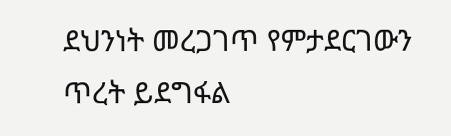ደህንነት መረጋገጥ የምታደርገውን ጥረት ይደግፋል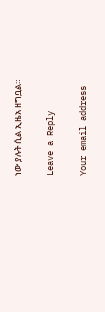ነው ያሉት ሲል ኢዜአ ዘግቧል።

Leave a Reply

Your email address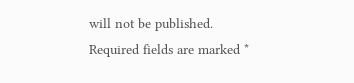will not be published. Required fields are marked *